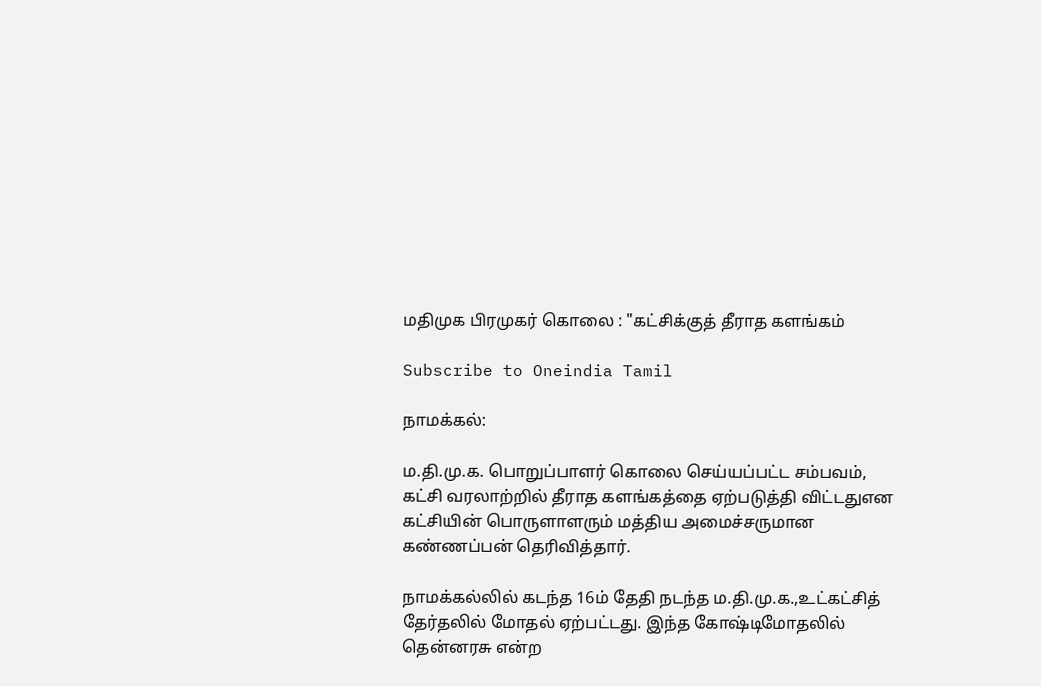மதிமுக பிரமுகர் கொலை : "கட்சிக்குத் தீராத களங்கம்

Subscribe to Oneindia Tamil

நாமக்கல்:

ம.தி.மு.க. பொறுப்பாளர் கொலை செய்யப்பட்ட சம்பவம், கட்சி வரலாற்றில் தீராத களங்கத்தை ஏற்படுத்தி விட்டதுஎன கட்சியின் பொருளாளரும் மத்திய அமைச்சருமான கண்ணப்பன் தெரிவித்தார்.

நாமக்கல்லில் கடந்த 16ம் தேதி நடந்த ம.தி.மு.க.,உட்கட்சித் தேர்தலில் மோதல் ஏற்பட்டது. இந்த கோஷ்டிமோதலில் தென்னரசு என்ற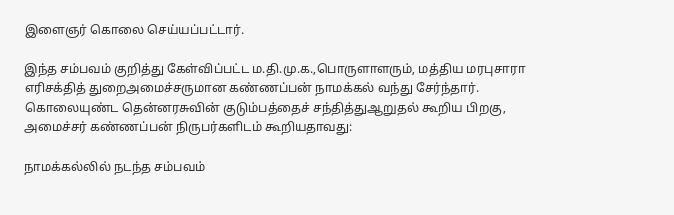இளைஞர் கொலை செய்யப்பட்டார்.

இந்த சம்பவம் குறித்து கேள்விப்பட்ட ம.தி.மு.க.,பொருளாளரும், மத்திய மரபுசாரா எரிசக்தித் துறைஅமைச்சருமான கண்ணப்பன் நாமக்கல் வந்து சேர்ந்தார். கொலையுண்ட தென்னரசுவின் குடும்பத்தைச் சந்தித்துஆறுதல் கூறிய பிறகு, அமைச்சர் கண்ணப்பன் நிருபர்களிடம் கூறியதாவது:

நாமக்கல்லில் நடந்த சம்பவம்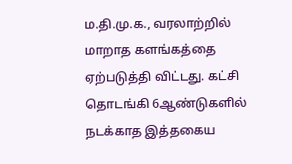ம.தி.மு.க., வரலாற்றில் மாறாத களங்கத்தை ஏற்படுத்தி விட்டது. கட்சி தொடங்கி 6ஆண்டுகளில் நடக்காத இத்தகைய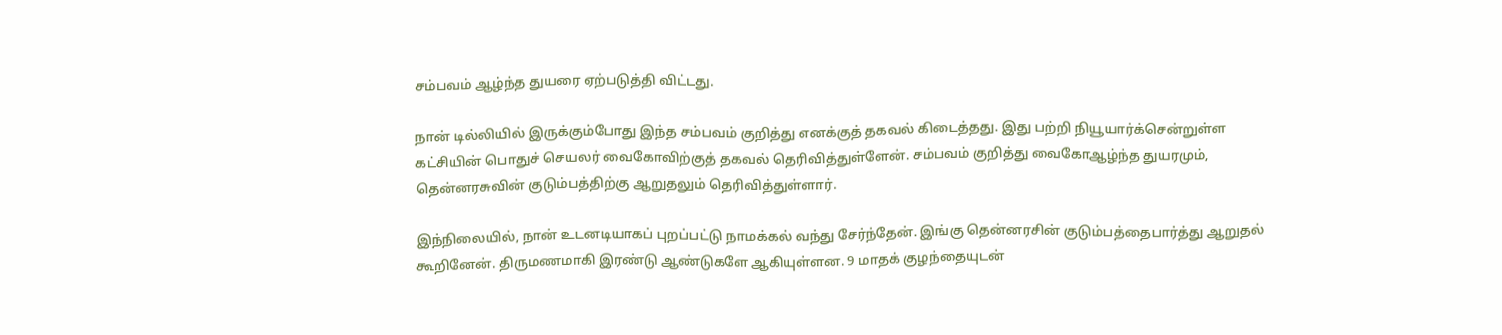சம்பவம் ஆழ்ந்த துயரை ஏற்படுத்தி விட்டது.

நான் டில்லியில் இருக்கும்போது இந்த சம்பவம் குறித்து எனக்குத் தகவல் கிடைத்தது. இது பற்றி நியூயார்க்சென்றுள்ள கட்சியின் பொதுச் செயலர் வைகோவிற்குத் தகவல் தெரிவித்துள்ளேன். சம்பவம் குறித்து வைகோஆழ்ந்த துயரமும், தென்னரசுவின் குடும்பத்திற்கு ஆறுதலும் தெரிவித்துள்ளார்.

இந்நிலையில், நான் உடனடியாகப் புறப்பட்டு நாமக்கல் வந்து சேர்ந்தேன். இங்கு தென்னரசின் குடும்பத்தைபார்த்து ஆறுதல் கூறினேன். திருமணமாகி இரண்டு ஆண்டுகளே ஆகியுள்ளன. 9 மாதக் குழந்தையுடன்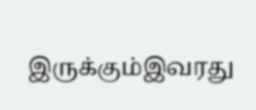இருக்கும்இவரது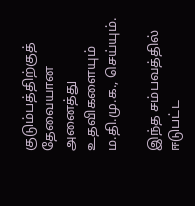குடும்பத்திற்குத் தேவையான அனைத்து உதவிகளையும் ம.தி.மு.க., செய்யும்.

இந்த சம்பவத்தில் ஈடுபட்ட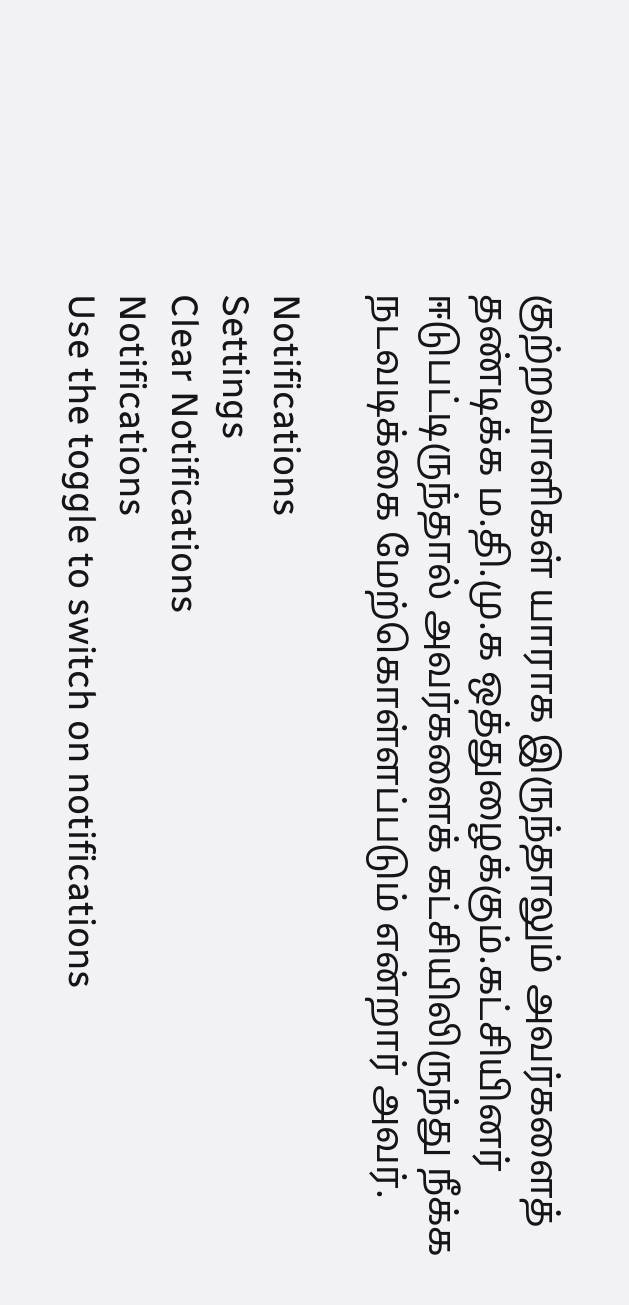குற்றவாளிகள் யாராக இருந்தாலும் அவர்களைத் தண்டிக்க ம.தி.மு.க ஒத்துழைக்கும்.கட்சியினர் ஈடுபட்டிருந்தால் அவர்களைக் கட்சியிலிருந்து நீக்க நடவடிக்கை மேற்கொள்ளப்படும் என்றார் அவர்.

Notifications
Settings
Clear Notifications
Notifications
Use the toggle to switch on notifications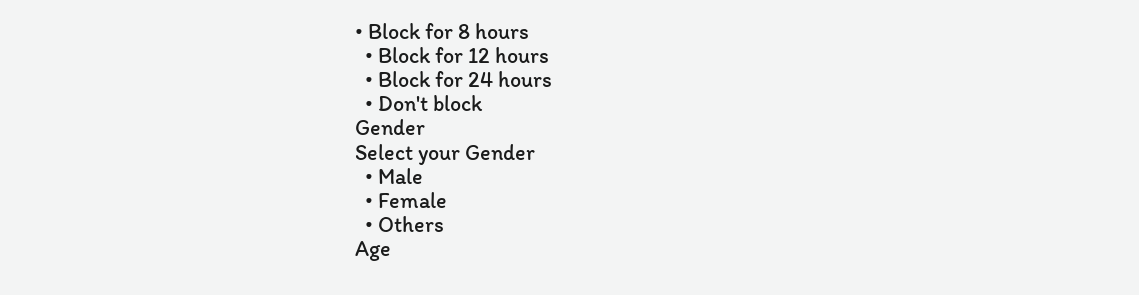• Block for 8 hours
  • Block for 12 hours
  • Block for 24 hours
  • Don't block
Gender
Select your Gender
  • Male
  • Female
  • Others
Age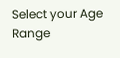Select your Age Range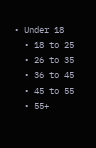• Under 18
  • 18 to 25
  • 26 to 35
  • 36 to 45
  • 45 to 55
  • 55+